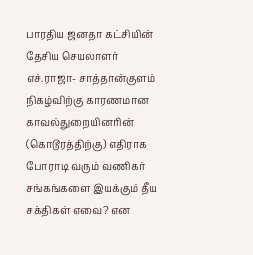பாரதிய ஜனதா கட்சியின் தேசிய செயலாளர் எச்.ராஜா- சாத்தான்குளம் நிகழ்விற்கு காரணமான காவல்துறையினரின் (கொடூரத்திற்கு) எதிராக போராடி வரும் வணிகர் சங்கங்களை இயக்கும் தீய சக்திகள் எவை? என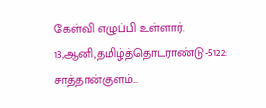கேள்வி எழுப்பி உள்ளார்.
13,ஆனி,தமிழ்த்தொடராண்டு-5122: சாத்தான்குளம்...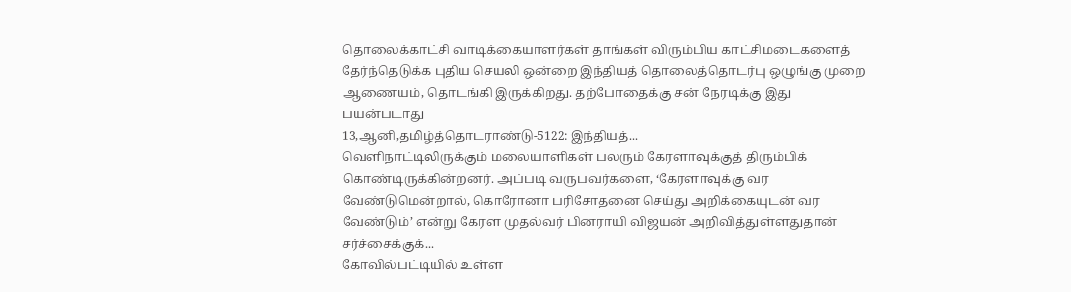தொலைக்காட்சி வாடிக்கையாளர்கள் தாங்கள் விரும்பிய காட்சிமடைகளைத் தேர்ந்தெடுக்க புதிய செயலி ஒன்றை இந்தியத் தொலைத்தொடர்பு ஒழுங்கு முறை ஆணையம், தொடங்கி இருக்கிறது. தற்போதைக்கு சன் நேரடிக்கு இது பயன்படாது
13,ஆனி,தமிழ்த்தொடராண்டு-5122: இந்தியத்...
வெளிநாட்டிலிருக்கும் மலையாளிகள் பலரும் கேரளாவுக்குத் திரும்பிக் கொண்டிருக்கின்றனர். அப்படி வருபவர்களை, ‘கேரளாவுக்கு வர வேண்டுமென்றால், கொரோனா பரிசோதனை செய்து அறிக்கையுடன் வர வேண்டும்’ என்று கேரள முதல்வர் பினராயி விஜயன் அறிவித்துள்ளதுதான் சர்ச்சைக்குக்...
கோவில்பட்டியில் உள்ள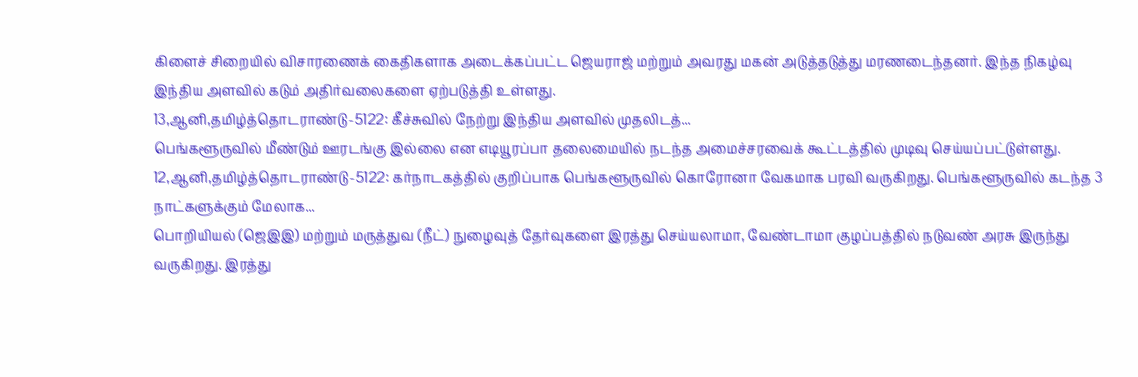கிளைச் சிறையில் விசாரணைக் கைதிகளாக அடைக்கப்பட்ட ஜெயராஜ் மற்றும் அவரது மகன் அடுத்தடுத்து மரணடைந்தனர். இந்த நிகழ்வு இந்திய அளவில் கடும் அதிர்வலைகளை ஏற்படுத்தி உள்ளது.
13,ஆனி,தமிழ்த்தொடராண்டு-5122: கீச்சுவில் நேற்று இந்திய அளவில் முதலிடத்...
பெங்களூருவில் மீண்டும் ஊரடங்கு இல்லை என எடியூரப்பா தலைமையில் நடந்த அமைச்சரவைக் கூட்டத்தில் முடிவு செய்யப்பட்டுள்ளது.
12,ஆனி,தமிழ்த்தொடராண்டு-5122: கர்நாடகத்தில் குறிப்பாக பெங்களூருவில் கொரோனா வேகமாக பரவி வருகிறது. பெங்களூருவில் கடந்த 3 நாட்களுக்கும் மேலாக...
பொறியியல் (ஜெஇஇ) மற்றும் மருத்துவ (நீட்) நுழைவுத் தேர்வுகளை இரத்து செய்யலாமா, வேண்டாமா குழப்பத்தில் நடுவண் அரசு இருந்து வருகிறது. இரத்து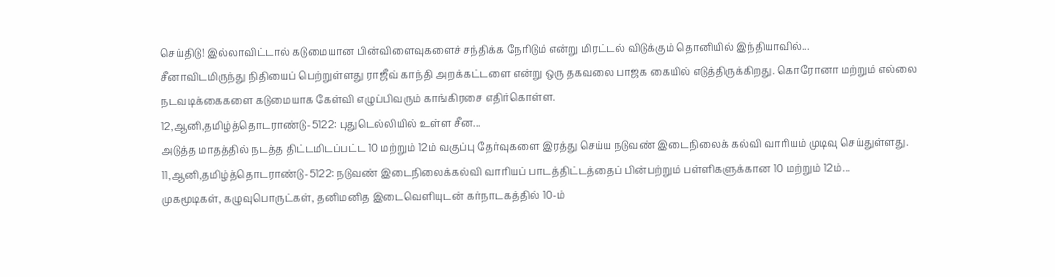செய்திடு! இல்லாவிட்டால் கடுமையான பின்விளைவுகளைச் சந்திக்க நேரிடும் என்று மிரட்டல் விடுக்கும் தொனியில் இந்தியாவில்...
சீனாவிடமிருந்து நிதியைப் பெற்றுள்ளது ராஜீவ் காந்தி அறக்கட்டளை என்று ஒரு தகவலை பாஜக கையில் எடுத்திருக்கிறது. கொரோனா மற்றும் எல்லை நடவடிக்கைகளை கடுமையாக கேள்வி எழுப்பிவரும் காங்கிரசை எதிர்கொள்ள.
12,ஆனி,தமிழ்த்தொடராண்டு-5122: புதுடெல்லியில் உள்ள சீன...
அடுத்த மாதத்தில் நடத்த திட்டமிடப்பட்ட 10 மற்றும் 12ம் வகுப்பு தேர்வுகளை இரத்து செய்ய நடுவண் இடைநிலைக் கல்வி வாரியம் முடிவு செய்துள்ளது.
11,ஆனி,தமிழ்த்தொடராண்டு-5122: நடுவண் இடைநிலைக்கல்வி வாரியப் பாடத்திட்டத்தைப் பின்பற்றும் பள்ளிகளுக்கான 10 மற்றும் 12ம்...
முகமூடிகள், கழுவுபொருட்கள், தனிமனித இடைவெளியுடன் கர்நாடகத்தில் 10-ம்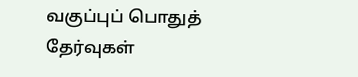வகுப்புப் பொதுத் தேர்வுகள்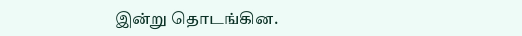இன்று தொடங்கின.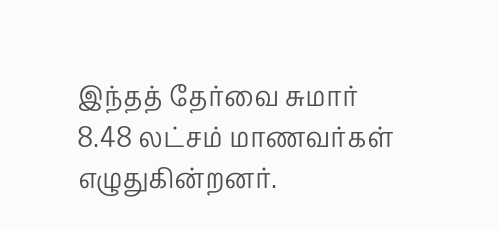இந்தத் தேர்வை சுமார் 8.48 லட்சம் மாணவர்கள் எழுதுகின்றனர்.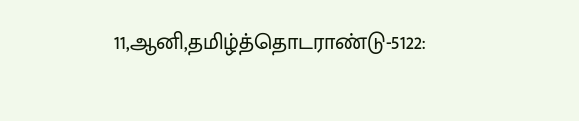11,ஆனி,தமிழ்த்தொடராண்டு-5122: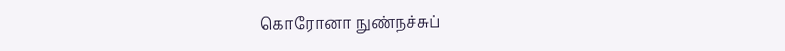கொரோனா நுண்நச்சுப்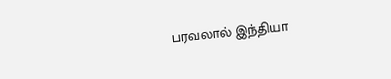பரவலால் இந்தியா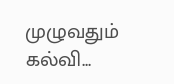முழுவதும் கல்வி...